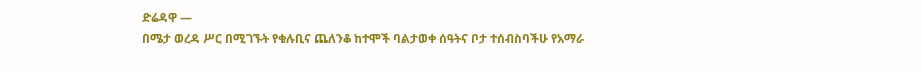ድሬዳዋ —
በሜታ ወረዳ ሥር በሚገኙት የቁሉቢና ጨለንቆ ከተሞች ባልታወቀ ሰዓትና ቦታ ተሰብስባችሁ የአማራ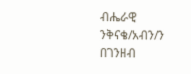ብሔራዊ ንቅናቄ/አብን/ን በገንዘብ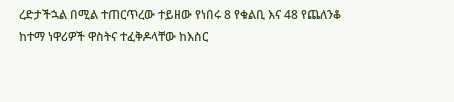ረድታችኋል በሚል ተጠርጥረው ተይዘው የነበሩ 8 የቁልቢ እና 48 የጨለንቆ ከተማ ነዋሪዎች ዋስትና ተፈቅዶላቸው ከእስር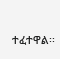ተፈተዋል፡፡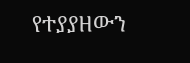የተያያዘውን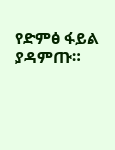የድምፅ ፋይል ያዳምጡ።